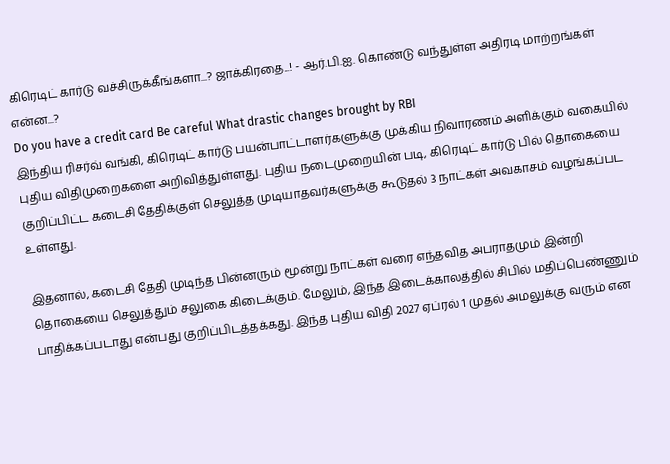கிரெடிட் கார்டு வச்சிருக்கீங்களா...? ஜாக்கிரதை...! - ஆர்.பி.ஐ. கொண்டு வந்துள்ள அதிரடி மாற்றங்கள் என்ன...?
Do you have a credit card Be careful What drastic changes brought by RBI
இந்திய ரிசர்வ் வங்கி, கிரெடிட் கார்டு பயன்பாட்டாளர்களுக்கு முக்கிய நிவாரணம் அளிக்கும் வகையில் புதிய விதிமுறைகளை அறிவித்துள்ளது. புதிய நடைமுறையின் படி, கிரெடிட் கார்டு பில் தொகையை குறிப்பிட்ட கடைசி தேதிக்குள் செலுத்த முடியாதவர்களுக்கு கூடுதல் 3 நாட்கள் அவகாசம் வழங்கப்பட உள்ளது.

இதனால், கடைசி தேதி முடிந்த பின்னரும் மூன்று நாட்கள் வரை எந்தவித அபராதமும் இன்றி தொகையை செலுத்தும் சலுகை கிடைக்கும். மேலும், இந்த இடைக்காலத்தில் சிபில் மதிப்பெண்ணும் பாதிக்கப்படாது என்பது குறிப்பிடத்தக்கது. இந்த புதிய விதி 2027 ஏப்ரல் 1 முதல் அமலுக்கு வரும் என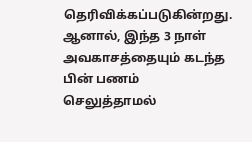தெரிவிக்கப்படுகின்றது.
ஆனால், இந்த 3 நாள் அவகாசத்தையும் கடந்த பின் பணம் செலுத்தாமல்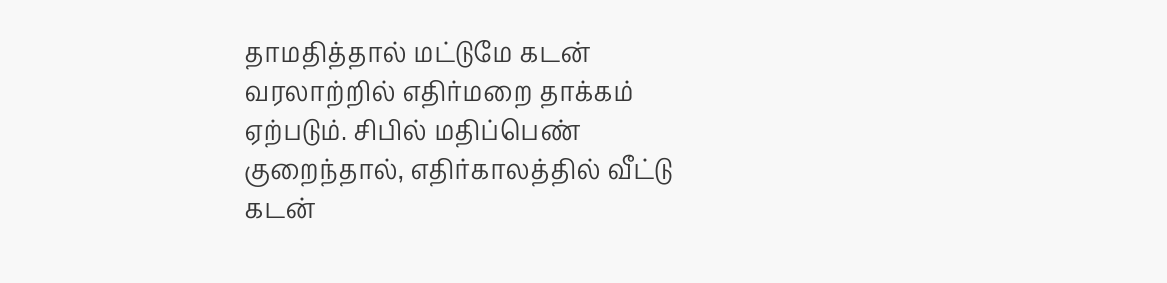தாமதித்தால் மட்டுமே கடன் வரலாற்றில் எதிர்மறை தாக்கம் ஏற்படும். சிபில் மதிப்பெண் குறைந்தால், எதிர்காலத்தில் வீட்டு கடன்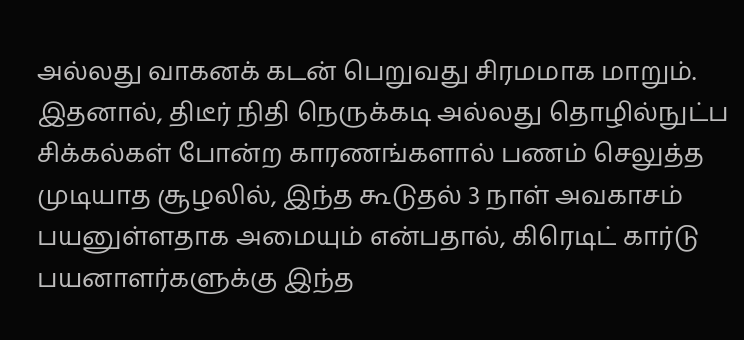அல்லது வாகனக் கடன் பெறுவது சிரமமாக மாறும்.
இதனால், திடீர் நிதி நெருக்கடி அல்லது தொழில்நுட்ப சிக்கல்கள் போன்ற காரணங்களால் பணம் செலுத்த முடியாத சூழலில், இந்த கூடுதல் 3 நாள் அவகாசம் பயனுள்ளதாக அமையும் என்பதால், கிரெடிட் கார்டு பயனாளர்களுக்கு இந்த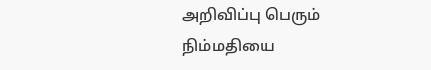அறிவிப்பு பெரும் நிம்மதியை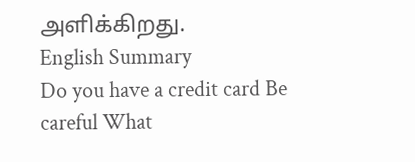அளிக்கிறது.
English Summary
Do you have a credit card Be careful What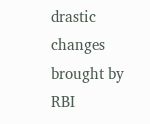drastic changes brought by RBI